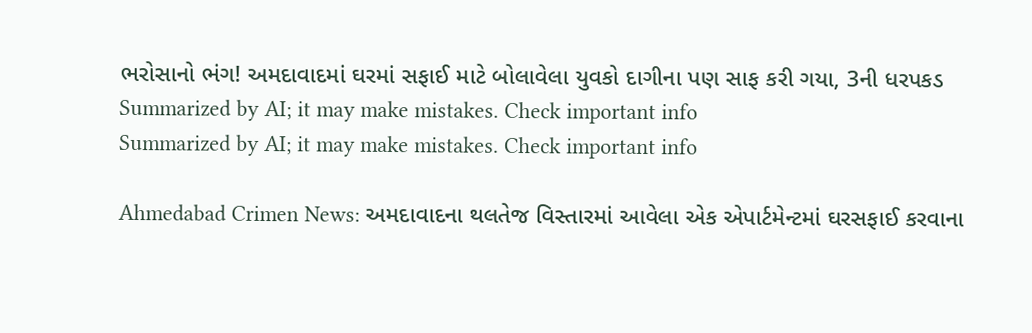ભરોસાનો ભંગ! અમદાવાદમાં ઘરમાં સફાઈ માટે બોલાવેલા યુવકો દાગીના પણ સાફ કરી ગયા, 3ની ધરપકડ
Summarized by AI; it may make mistakes. Check important info
Summarized by AI; it may make mistakes. Check important info

Ahmedabad Crimen News: અમદાવાદના થલતેજ વિસ્તારમાં આવેલા એક એપાર્ટમેન્ટમાં ઘરસફાઈ કરવાના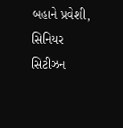બહાને પ્રવેશી, સિનિયર સિટીઝન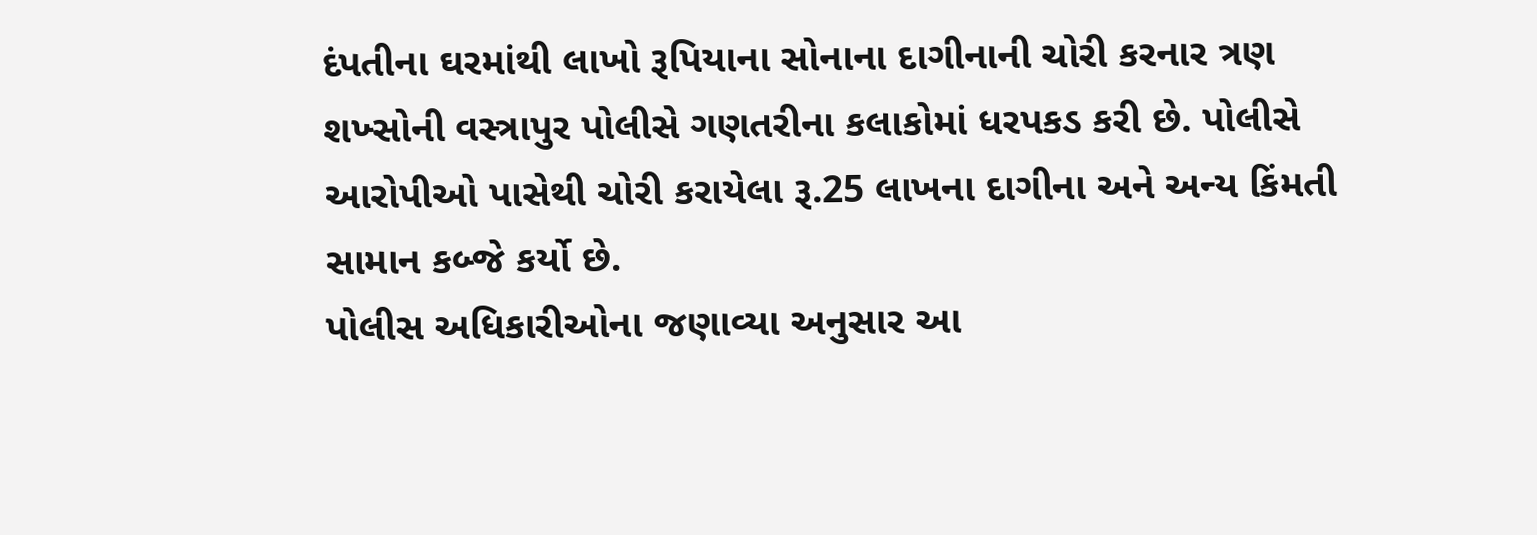દંપતીના ઘરમાંથી લાખો રૂપિયાના સોનાના દાગીનાની ચોરી કરનાર ત્રણ શખ્સોની વસ્ત્રાપુર પોલીસે ગણતરીના કલાકોમાં ધરપકડ કરી છે. પોલીસે આરોપીઓ પાસેથી ચોરી કરાયેલા રૂ.25 લાખના દાગીના અને અન્ય કિંમતી સામાન કબ્જે કર્યો છે.
પોલીસ અધિકારીઓના જણાવ્યા અનુસાર આ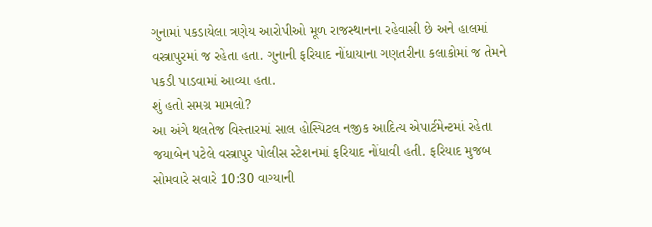ગુનામાં પકડાયેલા ત્રણેય આરોપીઓ મૂળ રાજસ્થાનના રહેવાસી છે અને હાલમાં વસ્ત્રાપુરમાં જ રહેતા હતા. ગુનાની ફરિયાદ નોંધાયાના ગણતરીના કલાકોમાં જ તેમને પકડી પાડવામાં આવ્યા હતા.
શું હતો સમગ્ર મામલો?
આ અંગે થલતેજ વિસ્તારમાં સાલ હોસ્પિટલ નજીક આદિત્ય એપાર્ટમેન્ટમાં રહેતા જયાબેન પટેલે વસ્ત્રાપુર પોલીસ સ્ટેશનમાં ફરિયાદ નોંધાવી હતી. ફરિયાદ મુજબ સોમવારે સવારે 10:30 વાગ્યાની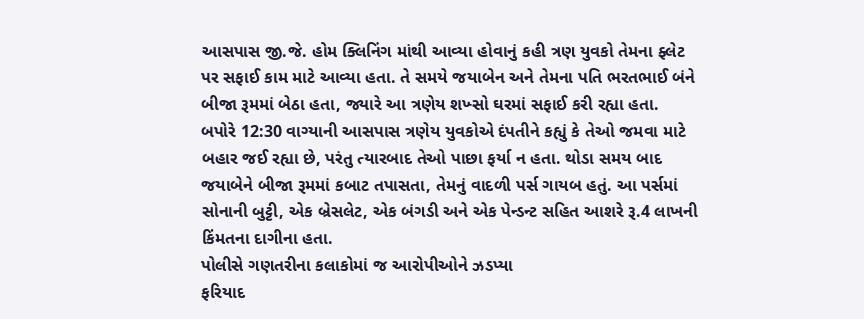આસપાસ જી.જે. હોમ ક્લિનિંગ માંથી આવ્યા હોવાનું કહી ત્રણ યુવકો તેમના ફ્લેટ પર સફાઈ કામ માટે આવ્યા હતા. તે સમયે જયાબેન અને તેમના પતિ ભરતભાઈ બંને બીજા રૂમમાં બેઠા હતા, જ્યારે આ ત્રણેય શખ્સો ઘરમાં સફાઈ કરી રહ્યા હતા.
બપોરે 12:30 વાગ્યાની આસપાસ ત્રણેય યુવકોએ દંપતીને કહ્યું કે તેઓ જમવા માટે બહાર જઈ રહ્યા છે, પરંતુ ત્યારબાદ તેઓ પાછા ફર્યા ન હતા. થોડા સમય બાદ જયાબેને બીજા રૂમમાં કબાટ તપાસતા, તેમનું વાદળી પર્સ ગાયબ હતું. આ પર્સમાં સોનાની બુટ્ટી, એક બ્રેસલેટ, એક બંગડી અને એક પેન્ડન્ટ સહિત આશરે રૂ.4 લાખની કિંમતના દાગીના હતા.
પોલીસે ગણતરીના કલાકોમાં જ આરોપીઓને ઝડપ્યા
ફરિયાદ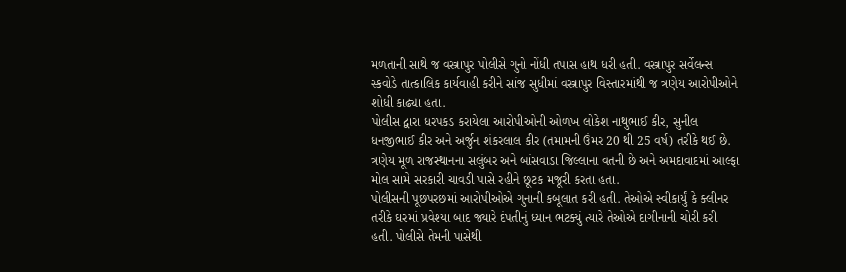મળતાની સાથે જ વસ્ત્રાપુર પોલીસે ગુનો નોંધી તપાસ હાથ ધરી હતી. વસ્ત્રાપુર સર્વેલન્સ સ્કવોડે તાત્કાલિક કાર્યવાહી કરીને સાંજ સુધીમાં વસ્ત્રાપુર વિસ્તારમાંથી જ ત્રણેય આરોપીઓને શોધી કાઢ્યા હતા.
પોલીસ દ્વારા ધરપકડ કરાયેલા આરોપીઓની ઓળખ લોકેશ નાથુભાઈ કીર, સુનીલ ધનજીભાઈ કીર અને અર્જુન શંકરલાલ કીર (તમામની ઉંમર 20 થી 25 વર્ષ) તરીકે થઈ છે. ત્રણેય મૂળ રાજસ્થાનના સલુંબર અને બાંસવાડા જિલ્લાના વતની છે અને અમદાવાદમાં આલ્ફા મોલ સામે સરકારી ચાવડી પાસે રહીને છૂટક મજૂરી કરતા હતા.
પોલીસની પૂછપરછમાં આરોપીઓએ ગુનાની કબૂલાત કરી હતી. તેઓએ સ્વીકાર્યું કે ક્લીનર તરીકે ઘરમાં પ્રવેશ્યા બાદ જ્યારે દંપતીનું ધ્યાન ભટક્યું ત્યારે તેઓએ દાગીનાની ચોરી કરી હતી. પોલીસે તેમની પાસેથી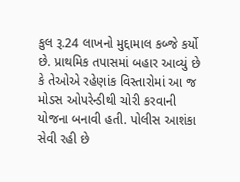કુલ રૂ.24 લાખનો મુદ્દામાલ કબ્જે કર્યો છે. પ્રાથમિક તપાસમાં બહાર આવ્યું છે કે તેઓએ રહેણાંક વિસ્તારોમાં આ જ મોડસ ઓપરેન્ડીથી ચોરી કરવાની યોજના બનાવી હતી. પોલીસ આશંકા સેવી રહી છે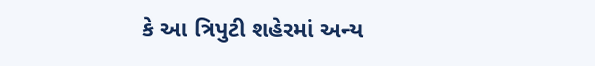કે આ ત્રિપુટી શહેરમાં અન્ય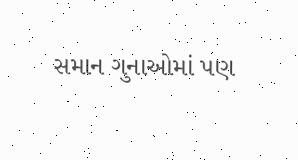સમાન ગુનાઓમાં પણ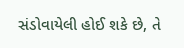સંડોવાયેલી હોઈ શકે છે, તે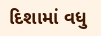દિશામાં વધુ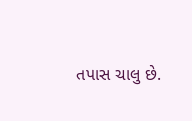તપાસ ચાલુ છે.